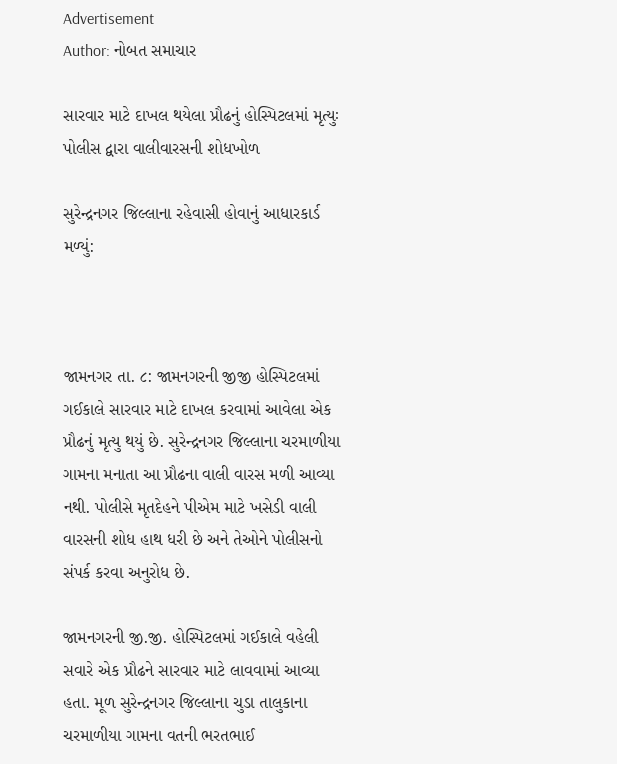Advertisement
Author: નોબત સમાચાર

સારવાર માટે દાખલ થયેલા પ્રૌઢનું હોસ્પિટલમાં મૃત્યુઃ પોલીસ દ્વારા વાલીવારસની શોધખોળ

સુરેન્દ્રનગર જિલ્લાના રહેવાસી હોવાનું આધારકાર્ડ મળ્યું:



જામનગર તા. ૮: જામનગરની જીજી હોસ્પિટલમાં ગઈકાલે સારવાર માટે દાખલ કરવામાં આવેલા એક પ્રૌઢનું મૃત્યુ થયું છે. સુરેન્દ્રનગર જિલ્લાના ચરમાળીયા ગામના મનાતા આ પ્રૌઢના વાલી વારસ મળી આવ્યા નથી. પોલીસે મૃતદેહને પીએમ માટે ખસેડી વાલી વારસની શોધ હાથ ધરી છે અને તેઓને પોલીસનો સંપર્ક કરવા અનુરોધ છે.

જામનગરની જી.જી. હોસ્પિટલમાં ગઈકાલે વહેલી સવારે એક પ્રૌઢને સારવાર માટે લાવવામાં આવ્યા હતા. મૂળ સુરેન્દ્રનગર જિલ્લાના ચુડા તાલુકાના ચરમાળીયા ગામના વતની ભરતભાઈ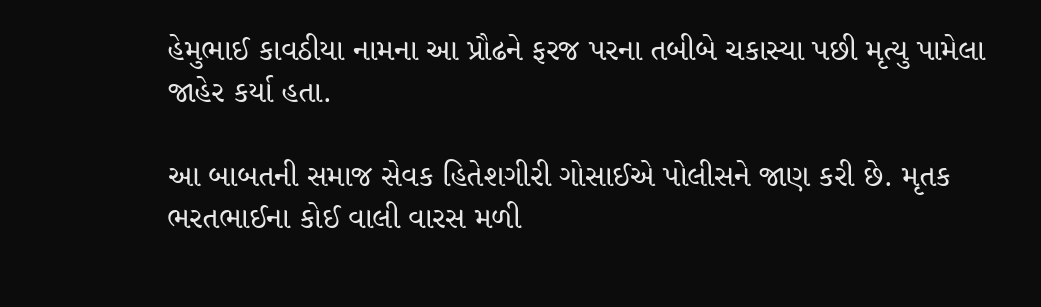હેમુભાઈ કાવઠીયા નામના આ પ્રૌઢને ફરજ પરના તબીબે ચકાસ્યા પછી મૃત્યુ પામેલા જાહેર કર્યા હતા.

આ બાબતની સમાજ સેવક હિતેશગીરી ગોસાઈએ પોલીસને જાણ કરી છે. મૃતક ભરતભાઈના કોઈ વાલી વારસ મળી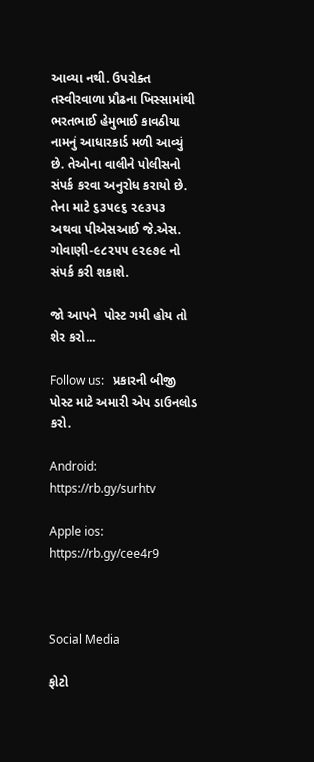આવ્યા નથી. ઉપરોક્ત તસ્વીરવાળા પ્રૌઢના ખિસ્સામાંથી ભરતભાઈ હેમુભાઈ કાવઠીયા નામનું આધારકાર્ડ મળી આવ્યું છે. તેઓના વાલીને પોલીસનો સંપર્ક કરવા અનુરોધ કરાયો છે. તેના માટે ૬૩૫૯૬ ૨૯૩૫૩ અથવા પીએસઆઈ જે.એસ. ગોવાણી-૯૮૨૫૫ ૯૨૯૭૯ નો સંપર્ક કરી શકાશે.

જો આપને  પોસ્ટ ગમી હોય તો શેર કરો...

Follow us:   પ્રકારની બીજી પોસ્ટ માટે અમારી એપ ડાઉનલોડ કરો.

Android: https://rb.gy/surhtv

Apple ios: https://rb.gy/cee4r9



Social Media

ફોટો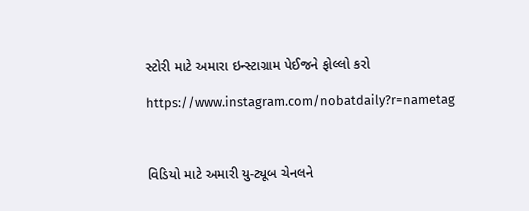સ્ટોરી માટે અમારા ઇન્સ્ટાગ્રામ પેઈજને ફોલ્લો કરો

https://www.instagram.com/nobatdaily?r=nametag



વિડિયો માટે અમારી યુ-ટ્યૂબ ચેનલને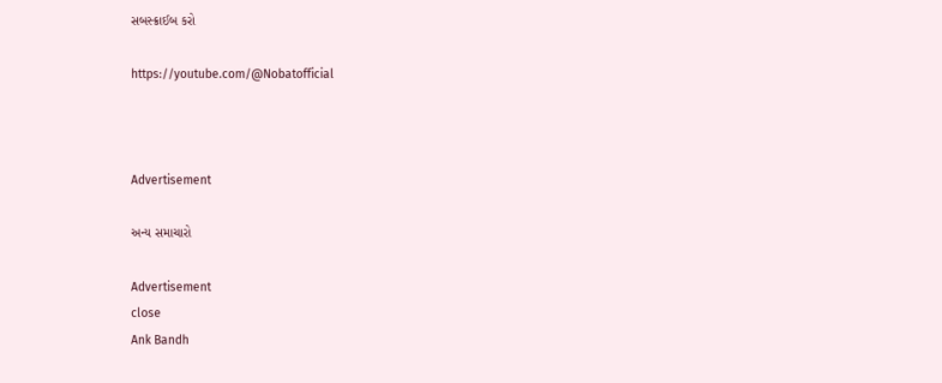સબસ્ક્રાઈબ કરો

https://youtube.com/@Nobatofficial



Advertisement

અન્ય સમાચારો

Advertisement
close
Ank Bandh